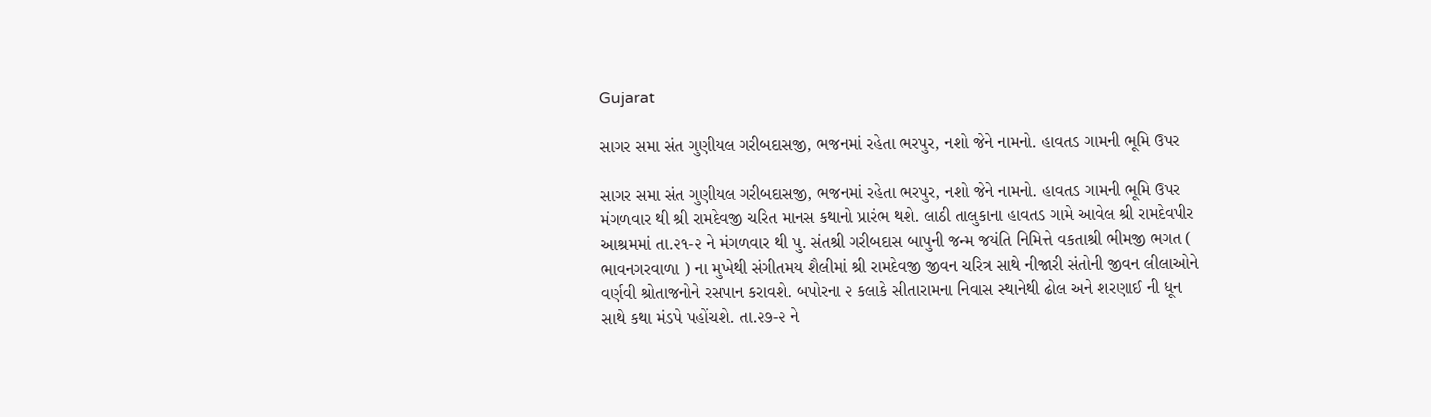Gujarat

સાગર સમા સંત ગુણીયલ ગરીબદાસજી, ભજનમાં રહેતા ભરપુર, નશો જેને નામનો. હાવતડ ગામની ભૂમિ ઉપર

સાગર સમા સંત ગુણીયલ ગરીબદાસજી, ભજનમાં રહેતા ભરપુર, નશો જેને નામનો. હાવતડ ગામની ભૂમિ ઉપર મંગળવાર થી શ્રી રામદેવજી ચરિત માનસ કથાનો પ્રારંભ થશે. લાઠી તાલુકાના હાવતડ ગામે આવેલ શ્રી રામદેવપીર આશ્રમમાં તા.૨૧-૨ ને મંગળવાર થી પુ. સંતશ્રી ગરીબદાસ બાપુની જન્મ જયંતિ નિમિત્તે વકતાશ્રી ભીમજી ભગત ( ભાવનગરવાળા ) ના મુખેથી સંગીતમય શૈલીમાં શ્રી રામદેવજી જીવન ચરિત્ર સાથે નીજારી સંતોની જીવન લીલાઓને વર્ણવી શ્રોતાજનોને રસપાન કરાવશે. બપોરના ૨ કલાકે સીતારામના નિવાસ સ્થાનેથી ઢોલ અને શરણાઈ ની ધૂન સાથે કથા મંડપે પહોંચશે. તા.૨૭-૨ ને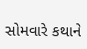સોમવારે કથાને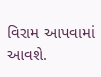વિરામ આપવામાં આવશે.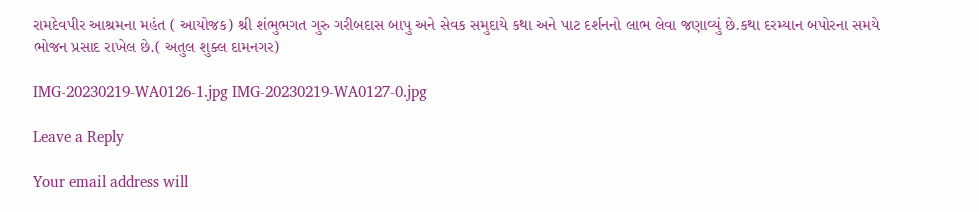રામદેવપીર આશ્રમના મહંત ( આયોજક) શ્રી શંભુભગત ગુરુ ગરીબદાસ બાપુ અને સેવક સમુદાયે કથા અને પાટ દર્શનનો લાભ લેવા જણાવ્યું છે.કથા દરમ્યાન બપોરના સમયે ભોજન પ્રસાદ રાખેલ છે.( અતુલ શુક્લ દામનગર)

IMG-20230219-WA0126-1.jpg IMG-20230219-WA0127-0.jpg

Leave a Reply

Your email address will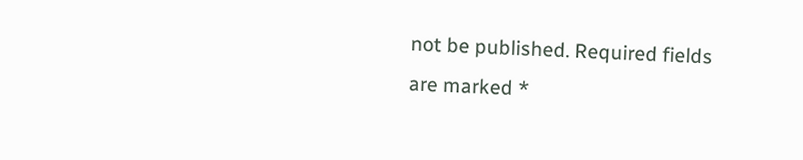not be published. Required fields are marked *